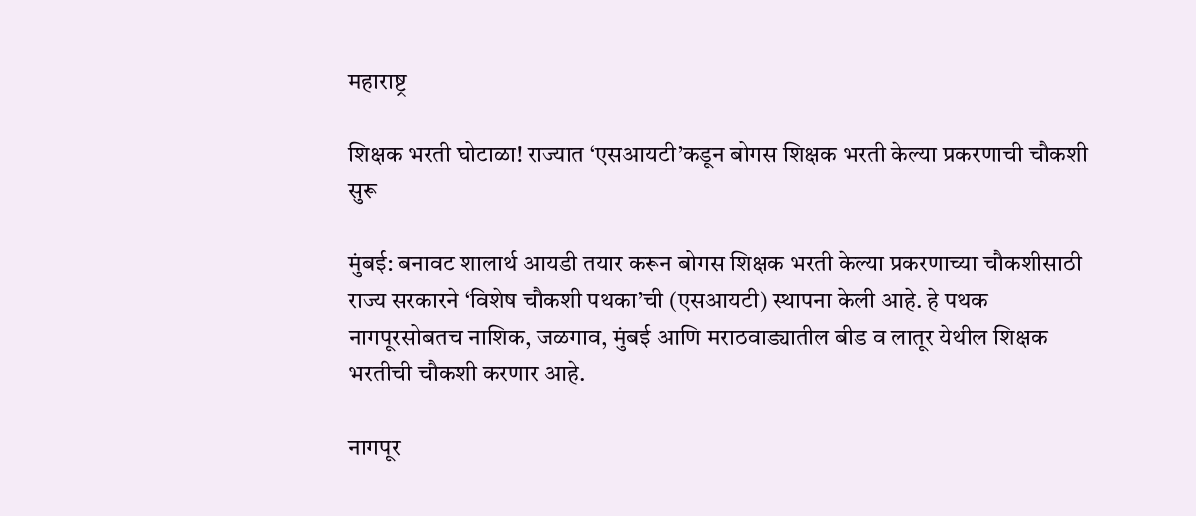महाराष्ट्र

शिक्षक भरती घोटाळा! राज्यात ‘एसआयटी’कडून बोगस शिक्षक भरती केल्या प्रकरणाची चौकशी सुरू

मुंबई: बनावट शालार्थ आयडी तयार करून बोगस शिक्षक भरती केल्या प्रकरणाच्या चौकशीसाठी राज्य सरकारने ‘विशेष चौकशी पथका’ची (एसआयटी) स्थापना केली आहे. हे पथक नागपूरसोबतच नाशिक, जळगाव, मुंबई आणि मराठवाड्यातील बीड व लातूर येथील शिक्षक भरतीची चौकशी करणार आहे.

नागपूर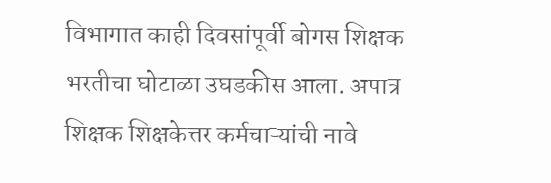विभागात काही दिवसांपूर्वी बोगस शिक्षक भरतीचा घोटाळा उघडकीस आला. अपात्र शिक्षक शिक्षकेत्तर कर्मचाऱ्यांची नावे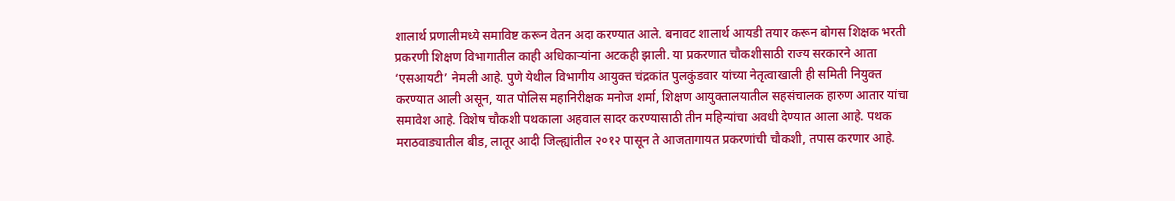शालार्थ प्रणालीमध्ये समाविष्ट करून वेतन अदा करण्यात आले. बनावट शालार्थ आयडी तयार करून बोगस शिक्षक भरती प्रकरणी शिक्षण विभागातील काही अधिकाऱ्यांना अटकही झाली. या प्रकरणात चौकशीसाठी राज्य सरकारने आता ‘एसआयटी’ नेमली आहे. पुणे येथील विभागीय आयुक्त चंद्रकांत पुलकुंडवार यांच्या नेतृत्वाखाली ही समिती नियुक्त करण्यात आली असून, यात पोलिस महानिरीक्षक मनोज शर्मा, शिक्षण आयुक्तालयातील सहसंचालक हारुण आतार यांचा समावेश आहे. विशेष चौकशी पथकाला अहवाल सादर करण्यासाठी तीन महिन्यांचा अवधी देण्यात आला आहे. पथक मराठवाड्यातील बीड, लातूर आदी जिल्ह्यांतील २०१२ पासून ते आजतागायत प्रकरणांची चौकशी, तपास करणार आहे.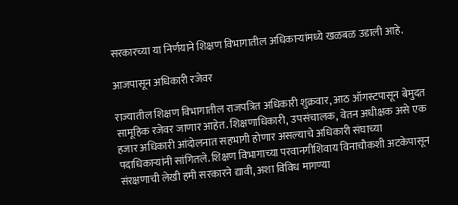सरकारच्या या निर्णयाने शिक्षण विभागातील अधिकाऱ्यांमध्ये खळबळ उडाली आहे.

आजपासून अधिकारी रजेवर

राज्यातील शिक्षण विभागातील राजपत्रित अधिकारी शुक्रवार, आठ ऑगस्टपासून बेमुदत सामूहिक रजेवर जाणार आहेत. शिक्षणाधिकारी, उपसंचालक, वेतन अधीक्षक असे एक हजार अधिकारी आंदोलनात सहभागी होणार असल्याचे अधिकारी संघाच्या पदाधिकाऱ्यांनी सांगितले. शिक्षण विभागाच्या परवानगीशिवाय विनाचौकशी अटकेपासून संरक्षणाची लेखी हमी सरकारने द्यावी, अशा विविध मागण्या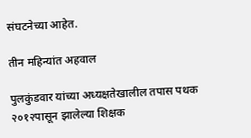संघटनेच्या आहेत.

तीन महिन्यांत अहवाल

पुलकुंडवार यांच्या अध्यक्षतेखालील तपास पथक २०१२पासून झालेल्या शिक्षक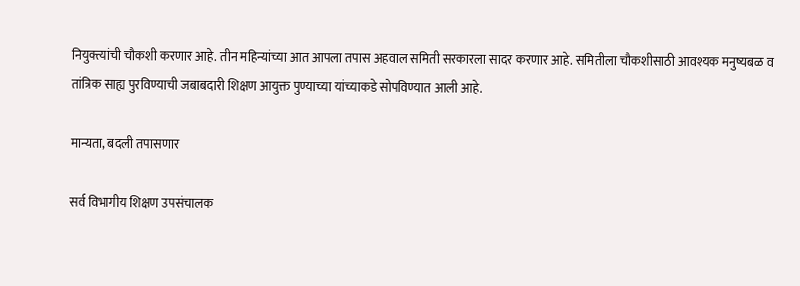नियुक्त्यांची चौकशी करणार आहे. तीन महिन्यांच्या आत आपला तपास अहवाल समिती सरकारला सादर करणार आहे. समितीला चौकशीसाठी आवश्यक मनुष्यबळ व तांत्रिक साह्य पुरविण्याची जबाबदारी शिक्षण आयुक्त पुण्याच्या यांच्याकडे सोपविण्यात आली आहे.

मान्यता, बदली तपासणार

सर्व विभागीय शिक्षण उपसंचालक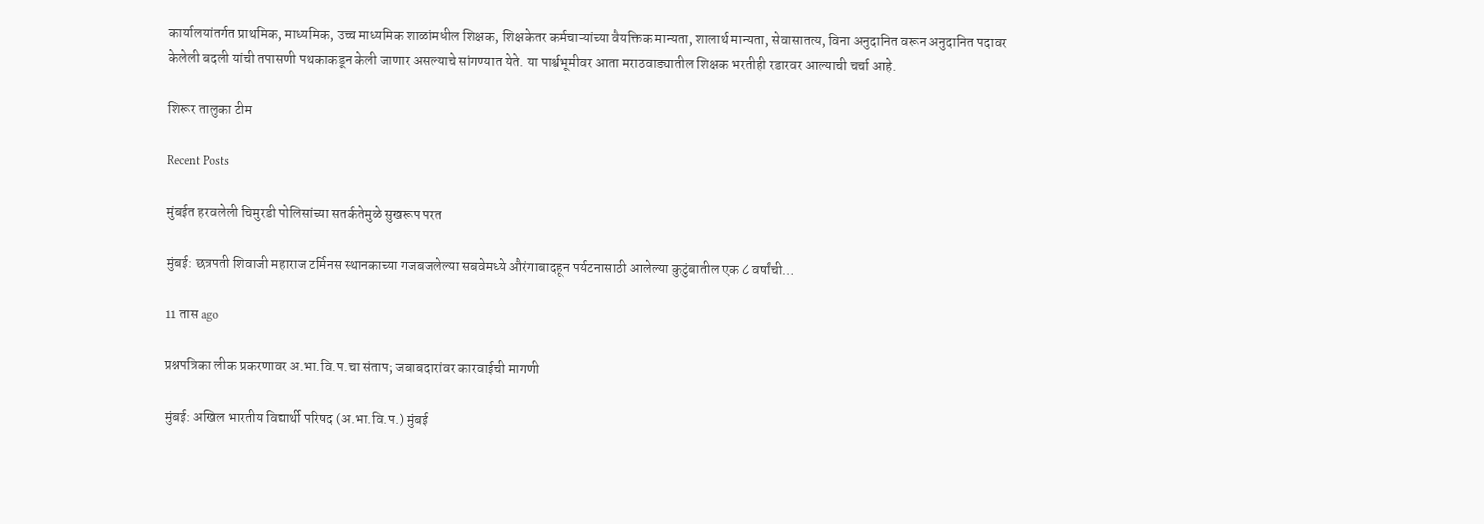कार्यालयांतर्गत प्राथमिक, माध्यमिक, उच्च माध्यमिक शाळांमधील शिक्षक, शिक्षकेतर कर्मचाऱ्यांच्या वैयक्तिक मान्यता, शालार्थ मान्यता, सेवासातत्य, विना अनुदानित वरून अनुदानित पदावर केलेली बदली यांची तपासणी पथकाकडून केली जाणार असल्याचे सांगण्यात येते. या पार्श्वभूमीवर आता मराठवाड्यातील शिक्षक भरतीही रडारवर आल्याची चर्चा आहे.

शिरूर तालुका टीम

Recent Posts

मुंबईत हरवलेली चिमुरडी पोलिसांच्या सतर्कतेमुळे सुखरूप परत

मुंबई: छत्रपती शिवाजी महाराज टर्मिनस स्थानकाच्या गजबजलेल्या सबवेमध्ये औरंगाबादहून पर्यटनासाठी आलेल्या कुटुंबातील एक ८ वर्षांची…

11 तास ago

प्रश्नपत्रिका लीक प्रकरणावर अ.भा.वि.प.चा संताप; जबाबदारांवर कारवाईची मागणी

मुंबई: अखिल भारतीय विद्यार्थी परिषद (अ.भा.वि.प.) मुंबई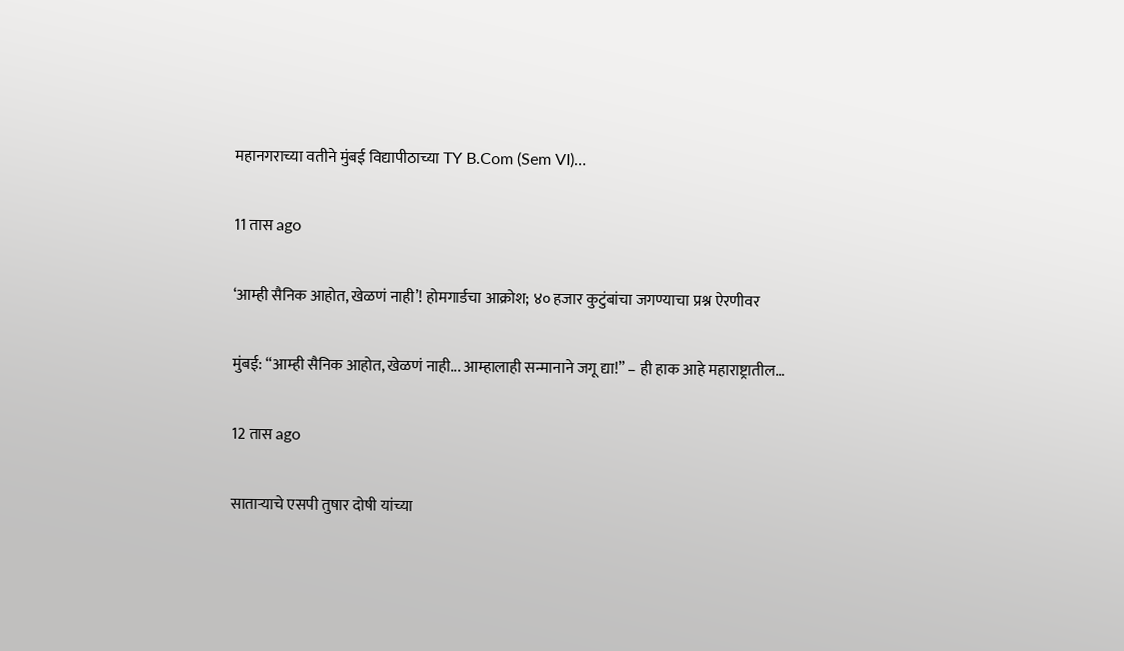महानगराच्या वतीने मुंबई विद्यापीठाच्या TY B.Com (Sem VI)…

11 तास ago

‘आम्ही सैनिक आहोत, खेळणं नाही’! होमगार्डचा आक्रोश; ४० हजार कुटुंबांचा जगण्याचा प्रश्न ऐरणीवर

मुंबई: “आम्ही सैनिक आहोत, खेळणं नाही... आम्हालाही सन्मानाने जगू द्या!” – ही हाक आहे महाराष्ट्रातील…

12 तास ago

साताऱ्याचे एसपी तुषार दोषी यांच्या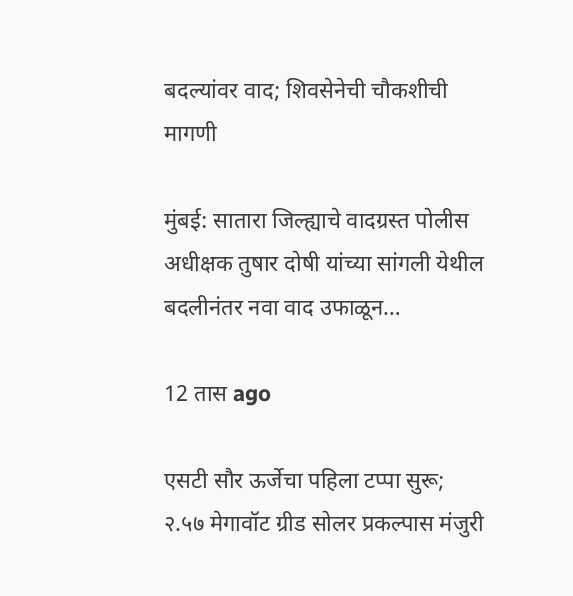बदल्यांवर वाद; शिवसेनेची चौकशीची मागणी

मुंबई: सातारा जिल्ह्याचे वादग्रस्त पोलीस अधीक्षक तुषार दोषी यांच्या सांगली येथील बदलीनंतर नवा वाद उफाळून…

12 तास ago

एसटी सौर ऊर्जेचा पहिला टप्पा सुरू; २.५७ मेगावॉट ग्रीड सोलर प्रकल्पास मंजुरी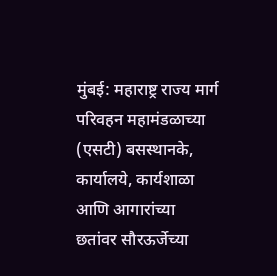मुंबई: महाराष्ट्र राज्य मार्ग परिवहन महामंडळाच्या (एसटी) बसस्थानके, कार्यालये, कार्यशाळा आणि आगारांच्या छतांवर सौरऊर्जेच्या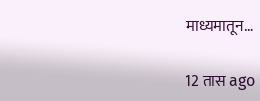माध्यमातून…

12 तास ago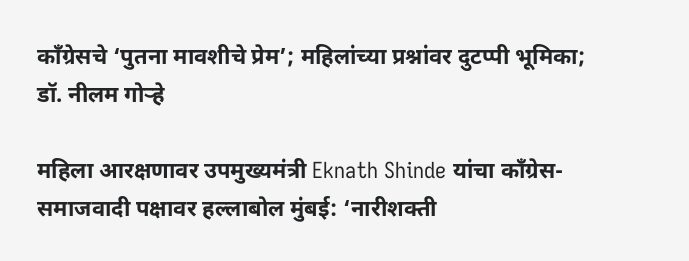काँग्रेसचे ‘पुतना मावशीचे प्रेम’; महिलांच्या प्रश्नांवर दुटप्पी भूमिका; डॉ. नीलम गोऱ्हे

महिला आरक्षणावर उपमुख्यमंत्री Eknath Shinde यांचा काँग्रेस-समाजवादी पक्षावर हल्लाबोल मुंबई: ‘नारीशक्ती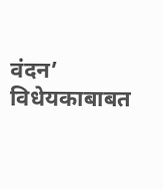वंदन’ विधेयकाबाबत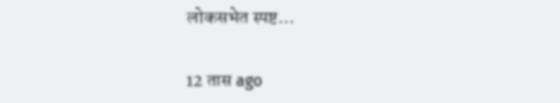लोकसभेत स्पष्ट…

12 तास ago